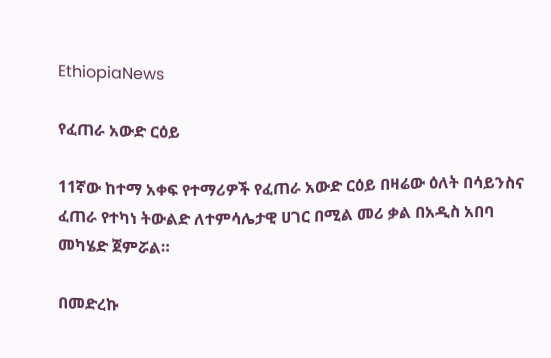EthiopiaNews

የፈጠራ አውድ ርዕይ

11ኛው ከተማ አቀፍ የተማሪዎች የፈጠራ አውድ ርዕይ በዛሬው ዕለት በሳይንስና ፈጠራ የተካነ ትውልድ ለተምሳሌታዊ ሀገር በሚል መሪ ቃል በአዲስ አበባ መካሄድ ጀምሯል።

በመድረኩ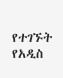የተገኙት የአዲስ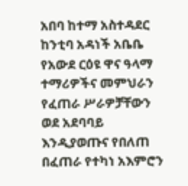አበባ ከተማ አስተዳደር ከንቲባ አዳነች አቤቤ የአውደ ርዕዩ ዋና ዓላማ ተማሪዎችና መምህራን የፈጠራ ሥራዎቻቸውን ወደ አደባባይ እንዲያወጡና የበለጠ በፈጠራ የተካነ አእምሮን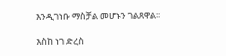እንዲገነቡ ማስቻል መሆኑን ገልጸዋል፡፡

እስከ ነገ ድረስ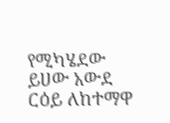የሚካሄደው ይሀው አውደ ርዕይ ለከተማዋ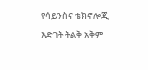የሳይንስና ቴክኖሎጂ እድገት ትልቅ አቅም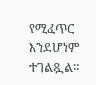የሚፈጥር እንደሆነም ተገልጿል።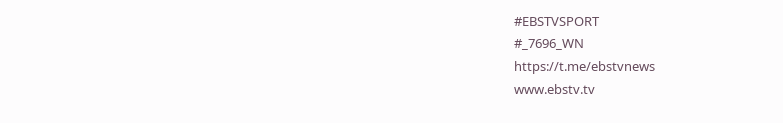#EBSTVSPORT
#_7696_WN
https://t.me/ebstvnews
www.ebstv.tv